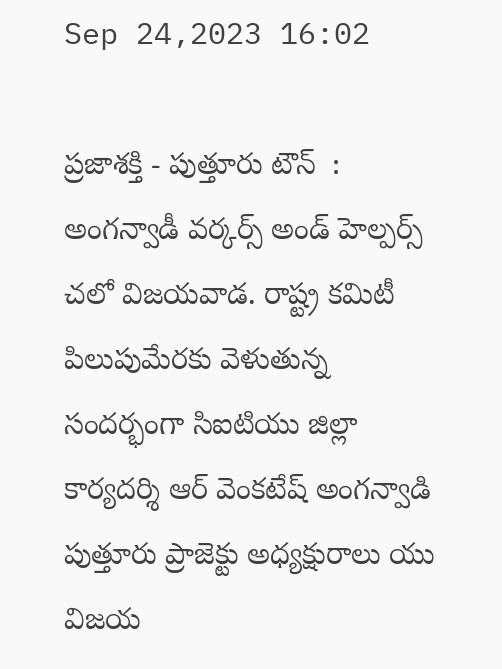Sep 24,2023 16:02

ప్రజాశక్తి - పుత్తూరు టౌన్  : అంగన్వాడీ వర్కర్స్ అండ్ హెల్పర్స్ చలో విజయవాడ. రాష్ట్ర కమిటీ పిలుపుమేరకు వెళుతున్న సందర్భంగా సిఐటియు జిల్లా కార్యదర్శి ఆర్ వెంకటేష్ అంగన్వాడి పుత్తూరు ప్రాజెక్టు అధ్యక్షురాలు యు విజయ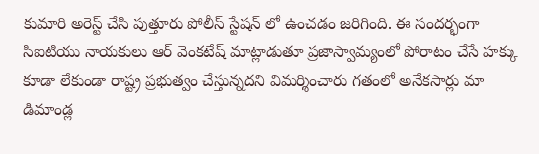కుమారి అరెస్ట్ చేసి పుత్తూరు పోలీస్ స్టేషన్ లో ఉంచడం జరిగింది. ఈ సందర్భంగా సిఐటియు నాయకులు ఆర్ వెంకటేష్ మాట్లాడుతూ ప్రజాస్వామ్యంలో పోరాటం చేసే హక్కు కూడా లేకుండా రాష్ట్ర ప్రభుత్వం చేస్తున్నదని విమర్శించారు గతంలో అనేకసార్లు మా డిమాండ్ల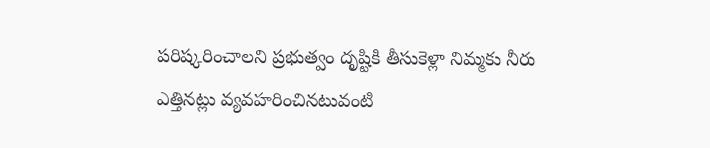పరిష్కరించాలని ప్రభుత్వం దృష్టికి తీసుకెళ్లా నిమ్మకు నీరు ఎత్తినట్లు వ్యవహరించినటువంటి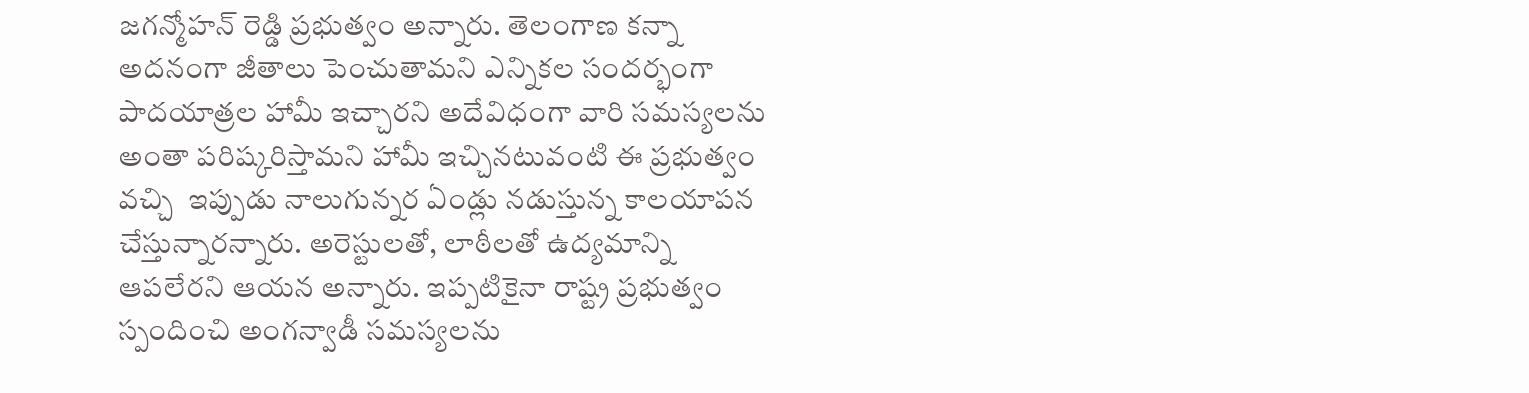జగన్మోహన్ రెడ్డి ప్రభుత్వం అన్నారు. తెలంగాణ కన్నా అదనంగా జీతాలు పెంచుతామని ఎన్నికల సందర్భంగా పాదయాత్రల హామీ ఇచ్చారని అదేవిధంగా వారి సమస్యలను అంతా పరిష్కరిస్తామని హామీ ఇచ్చినటువంటి ఈ ప్రభుత్వం వచ్చి  ఇప్పుడు నాలుగున్నర ఏండ్లు నడుస్తున్న కాలయాపన చేస్తున్నారన్నారు. అరెస్టులతో, లాఠీలతో ఉద్యమాన్ని ఆపలేరని ఆయన అన్నారు. ఇప్పటికైనా రాష్ట్ర ప్రభుత్వం స్పందించి అంగన్వాడీ సమస్యలను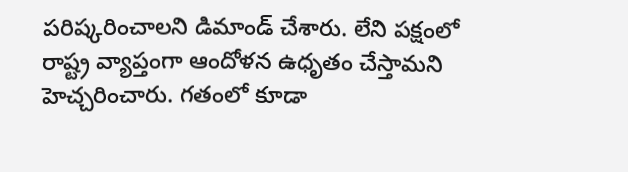పరిష్కరించాలని డిమాండ్ చేశారు. లేని పక్షంలో రాష్ట్ర వ్యాప్తంగా ఆందోళన ఉధృతం చేస్తామని హెచ్చరించారు. గతంలో కూడా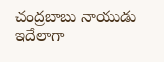చంద్రబాబు నాయుడు ఇదేలాగా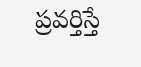ప్రవర్తిస్తే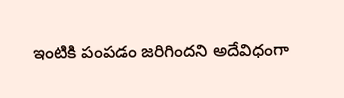ఇంటికి పంపడం జరిగిందని అదేవిధంగా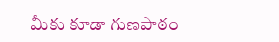మీకు కూడా గుణపాఠం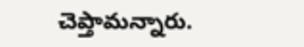చెప్తామన్నారు.